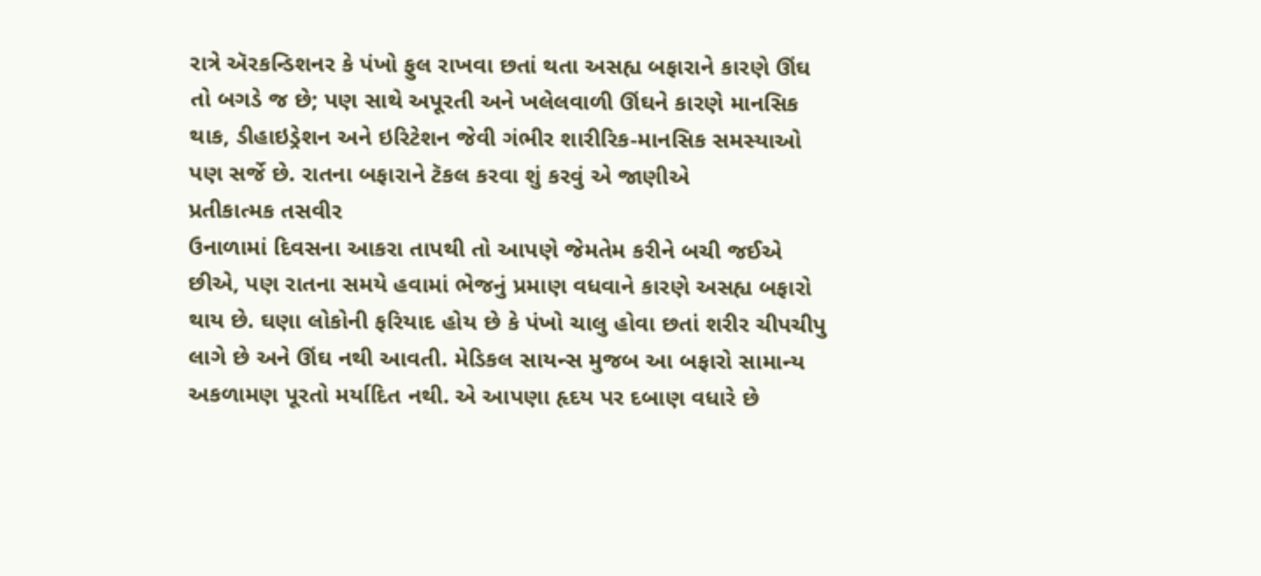રાત્રે ઍરકન્ડિશનર કે પંખો ફુલ રાખવા છતાં થતા અસહ્ય બફારાને કારણે ઊંઘ તો બગડે જ છે; પણ સાથે અપૂરતી અને ખલેલવાળી ઊંઘને કારણે માનસિક થાક, ડીહાઇડ્રેશન અને ઇરિટેશન જેવી ગંભીર શારીરિક-માનસિક સમસ્યાઓ પણ સર્જે છે. રાતના બફારાને ટૅકલ કરવા શું કરવું એ જાણીએ
પ્રતીકાત્મક તસવીર
ઉનાળામાં દિવસના આકરા તાપથી તો આપણે જેમતેમ કરીને બચી જઈએ છીએ, પણ રાતના સમયે હવામાં ભેજનું પ્રમાણ વધવાને કારણે અસહ્ય બફારો થાય છે. ઘણા લોકોની ફરિયાદ હોય છે કે પંખો ચાલુ હોવા છતાં શરીર ચીપચીપુ લાગે છે અને ઊંઘ નથી આવતી. મેડિકલ સાયન્સ મુજબ આ બફારો સામાન્ય અકળામણ પૂરતો મર્યાદિત નથી. એ આપણા હૃદય પર દબાણ વધારે છે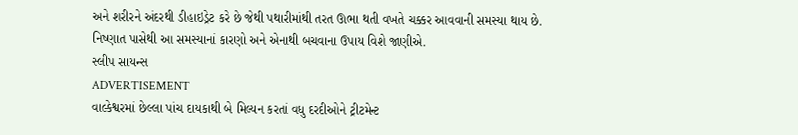અને શરીરને અંદરથી ડીહાઇડ્રેટ કરે છે જેથી પથારીમાંથી તરત ઊભા થતી વખતે ચક્કર આવવાની સમસ્યા થાય છે. નિષ્ણાત પાસેથી આ સમસ્યાનાં કારણો અને એનાથી બચવાના ઉપાય વિશે જાણીએ.
સ્લીપ સાયન્સ
ADVERTISEMENT
વાલ્કેશ્વરમાં છેલ્લા પાંચ દાયકાથી બે મિલ્યન કરતાં વધુ દરદીઓને ટ્રીટમેન્ટ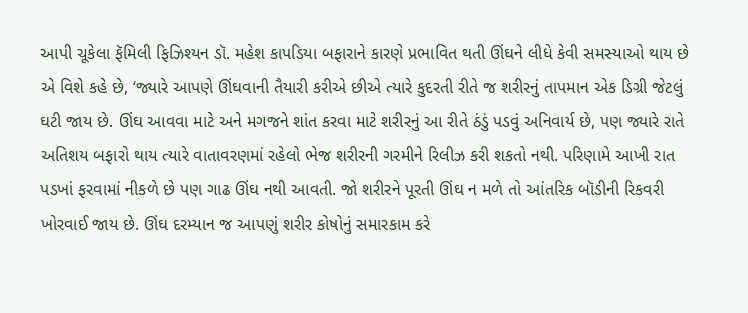આપી ચૂકેલા ફૅમિલી ફિઝિશ્યન ડૉ. મહેશ કાપડિયા બફારાને કારણે પ્રભાવિત થતી ઊંઘને લીધે કેવી સમસ્યાઓ થાય છે એ વિશે કહે છે, ‘જ્યારે આપણે ઊંઘવાની તૈયારી કરીએ છીએ ત્યારે કુદરતી રીતે જ શરીરનું તાપમાન એક ડિગ્રી જેટલું ઘટી જાય છે. ઊંઘ આવવા માટે અને મગજને શાંત કરવા માટે શરીરનું આ રીતે ઠંડું પડવું અનિવાર્ય છે, પણ જ્યારે રાતે અતિશય બફારો થાય ત્યારે વાતાવરણમાં રહેલો ભેજ શરીરની ગરમીને રિલીઝ કરી શકતો નથી. પરિણામે આખી રાત પડખાં ફરવામાં નીકળે છે પણ ગાઢ ઊંઘ નથી આવતી. જો શરીરને પૂરતી ઊંઘ ન મળે તો આંતરિક બૉડીની રિકવરી ખોરવાઈ જાય છે. ઊંઘ દરમ્યાન જ આપણું શરીર કોષોનું સમારકામ કરે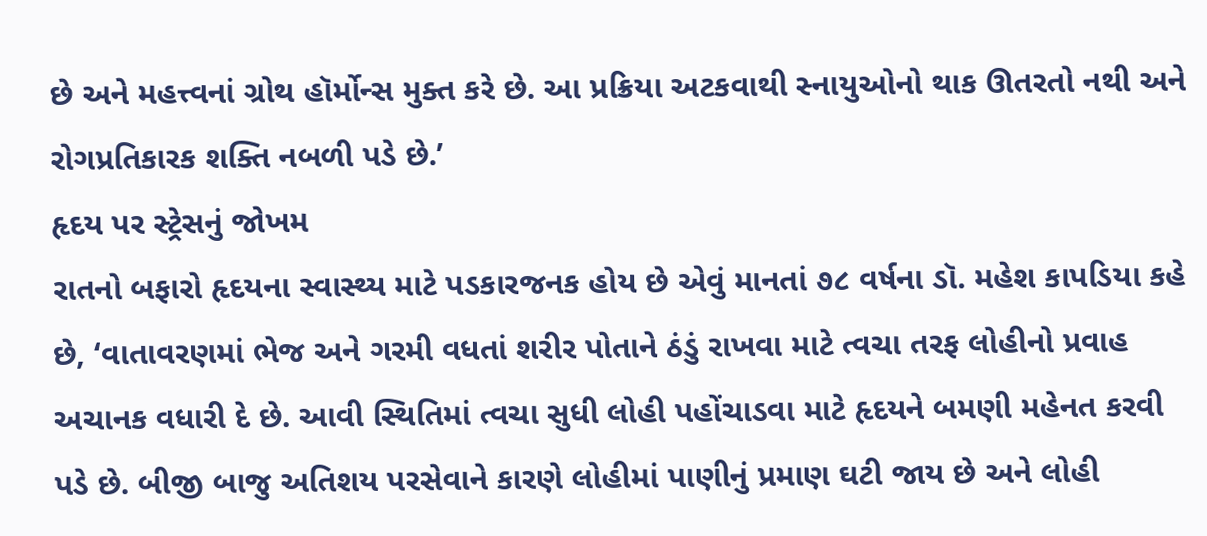છે અને મહત્ત્વનાં ગ્રોથ હૉર્મોન્સ મુક્ત કરે છે. આ પ્રક્રિયા અટકવાથી સ્નાયુઓનો થાક ઊતરતો નથી અને રોગપ્રતિકારક શક્તિ નબળી પડે છે.’
હૃદય પર સ્ટ્રેસનું જોખમ
રાતનો બફારો હૃદયના સ્વાસ્થ્ય માટે પડકારજનક હોય છે એવું માનતાં ૭૮ વર્ષના ડૉ. મહેશ કાપડિયા કહે છે, ‘વાતાવરણમાં ભેજ અને ગરમી વધતાં શરીર પોતાને ઠંડું રાખવા માટે ત્વચા તરફ લોહીનો પ્રવાહ અચાનક વધારી દે છે. આવી સ્થિતિમાં ત્વચા સુધી લોહી પહોંચાડવા માટે હૃદયને બમણી મહેનત કરવી પડે છે. બીજી બાજુ અતિશય પરસેવાને કારણે લોહીમાં પાણીનું પ્રમાણ ઘટી જાય છે અને લોહી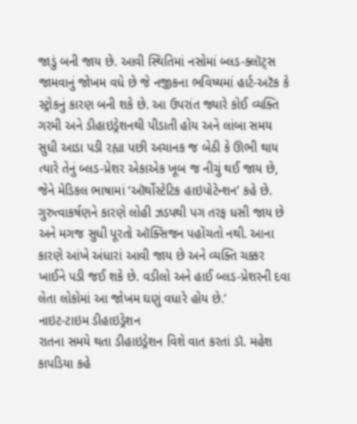જાડું બની જાય છે. આવી સ્થિતિમાં નસોમાં બ્લડ-ક્લૉટ્સ જામવાનું જોખમ વધે છે જે નજીકના ભવિષ્યમાં હાર્ટ-અટૅક કે સ્ટ્રોકનું કારણ બની શકે છે. આ ઉપરાંત જ્યારે કોઈ વ્યક્તિ ગરમી અને ડીહાઇડ્રેશનથી પીડાતી હોય અને લાંબા સમય સુધી આડા પડી રહ્યા પછી અચાનક જ બેઠી કે ઊભી થાય ત્યારે તેનું બ્લડ-પ્રેશર એકાએક ખૂબ જ નીચું થઈ જાય છે, જેને મેડિકલ ભાષામાં ‘ઑર્થોસ્ટેટિક હાઇપોટેન્શન’ કહે છે. ગુરુત્વાકર્ષણને કારણે લોહી ઝડપથી પગ તરફ ધસી જાય છે અને મગજ સુધી પૂરતો ઑક્સિજન પહોંચતો નથી. આના કારણે આંખે અંધારાં આવી જાય છે અને વ્યક્તિ ચક્કર ખાઈને પડી જઈ શકે છે. વડીલો અને હાઈ બ્લડ-પ્રેશરની દવા લેતા લોકોમાં આ જોખમ ઘણું વધારે હોય છે.’
નાઇટ-ટાઇમ ડીહાઇડ્રેશન
રાતના સમયે થતા ડીહાઇડ્રેશન વિશે વાત કરતાં ડૉ. મહેશ કાપડિયા કહે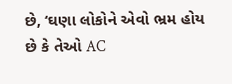છે, ‘ઘણા લોકોને એવો ભ્રમ હોય છે કે તેઓ AC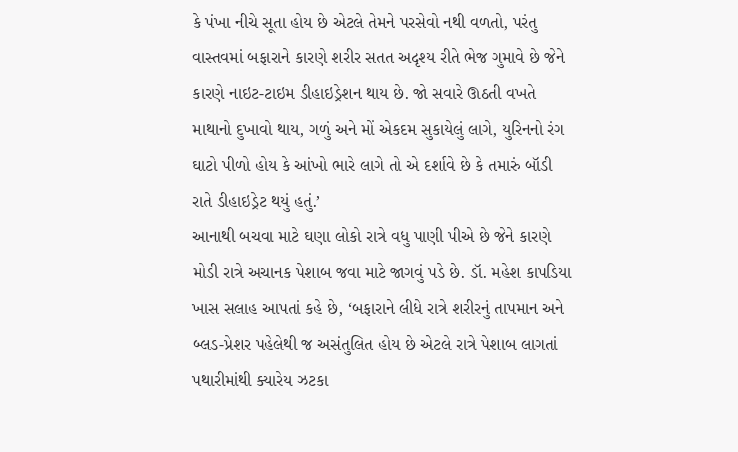કે પંખા નીચે સૂતા હોય છે એટલે તેમને પરસેવો નથી વળતો, પરંતુ વાસ્તવમાં બફારાને કારણે શરીર સતત અદૃશ્ય રીતે ભેજ ગુમાવે છે જેને કારણે નાઇટ-ટાઇમ ડીહાઇડ્રેશન થાય છે. જો સવારે ઊઠતી વખતે માથાનો દુખાવો થાય, ગળું અને મોં એકદમ સુકાયેલું લાગે, યુરિનનો રંગ ઘાટો પીળો હોય કે આંખો ભારે લાગે તો એ દર્શાવે છે કે તમારું બૉડી રાતે ડીહાઇડ્રેટ થયું હતું.’
આનાથી બચવા માટે ઘણા લોકો રાત્રે વધુ પાણી પીએ છે જેને કારણે મોડી રાત્રે અચાનક પેશાબ જવા માટે જાગવું પડે છે. ડૉ. મહેશ કાપડિયા ખાસ સલાહ આપતાં કહે છે, ‘બફારાને લીધે રાત્રે શરીરનું તાપમાન અને બ્લડ-પ્રેશર પહેલેથી જ અસંતુલિત હોય છે એટલે રાત્રે પેશાબ લાગતાં પથારીમાંથી ક્યારેય ઝટકા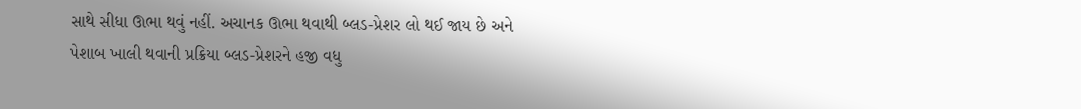સાથે સીધા ઊભા થવું નહીં. અચાનક ઊભા થવાથી બ્લડ-પ્રેશર લો થઈ જાય છે અને પેશાબ ખાલી થવાની પ્રક્રિયા બ્લડ-પ્રેશરને હજી વધુ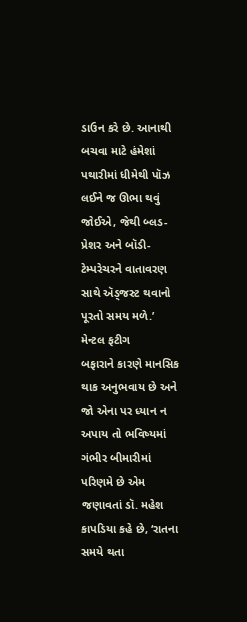ડાઉન કરે છે. આનાથી બચવા માટે હંમેશાં પથારીમાં ધીમેથી પૉઝ લઈને જ ઊભા થવું જોઈએ, જેથી બ્લડ-પ્રેશર અને બૉડી-ટેમ્પરેચરને વાતાવરણ સાથે ઍડ્જસ્ટ થવાનો પૂરતો સમય મળે.’
મેન્ટલ ફટીગ
બફારાને કારણે માનસિક થાક અનુભવાય છે અને જો એના પર ધ્યાન ન અપાય તો ભવિષ્યમાં ગંભીર બીમારીમાં પરિણમે છે એમ જણાવતાં ડૉ. મહેશ કાપડિયા કહે છે, ‘રાતના સમયે થતા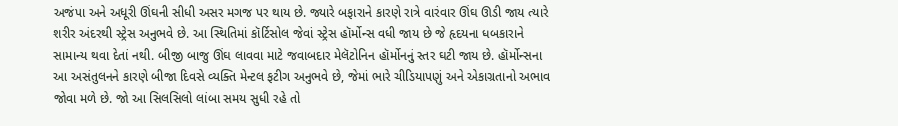અજંપા અને અધૂરી ઊંઘની સીધી અસર મગજ પર થાય છે. જ્યારે બફારાને કારણે રાત્રે વારંવાર ઊંઘ ઊડી જાય ત્યારે શરીર અંદરથી સ્ટ્રેસ અનુભવે છે. આ સ્થિતિમાં કૉર્ટિસોલ જેવાં સ્ટ્રેસ હૉર્મોન્સ વધી જાય છે જે હૃદયના ધબકારાને સામાન્ય થવા દેતાં નથી. બીજી બાજુ ઊંઘ લાવવા માટે જવાબદાર મેલૅટોનિન હૉર્મોનનું સ્તર ઘટી જાય છે. હૉર્મોન્સના આ અસંતુલનને કારણે બીજા દિવસે વ્યક્તિ મેન્ટલ ફટીગ અનુભવે છે, જેમાં ભારે ચીડિયાપણું અને એકાગ્રતાનો અભાવ જોવા મળે છે. જો આ સિલસિલો લાંબા સમય સુધી રહે તો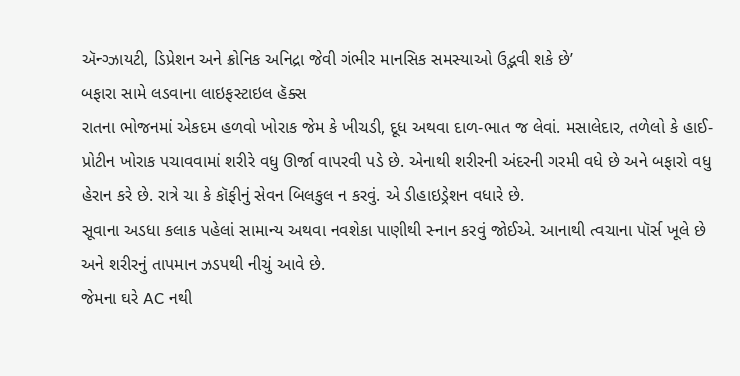ઍન્ગ્ઝાયટી, ડિપ્રેશન અને ક્રોનિક અનિદ્રા જેવી ગંભીર માનસિક સમસ્યાઓ ઉદ્ભવી શકે છે’
બફારા સામે લડવાના લાઇફસ્ટાઇલ હૅક્સ
રાતના ભોજનમાં એકદમ હળવો ખોરાક જેમ કે ખીચડી, દૂધ અથવા દાળ-ભાત જ લેવાં. મસાલેદાર, તળેલો કે હાઈ-પ્રોટીન ખોરાક પચાવવામાં શરીરે વધુ ઊર્જા વાપરવી પડે છે. એનાથી શરીરની અંદરની ગરમી વધે છે અને બફારો વધુ હેરાન કરે છે. રાત્રે ચા કે કૉફીનું સેવન બિલકુલ ન કરવું. એ ડીહાઇડ્રેશન વધારે છે.
સૂવાના અડધા કલાક પહેલાં સામાન્ય અથવા નવશેકા પાણીથી સ્નાન કરવું જોઈએ. આનાથી ત્વચાના પૉર્સ ખૂલે છે અને શરીરનું તાપમાન ઝડપથી નીચું આવે છે.
જેમના ઘરે AC નથી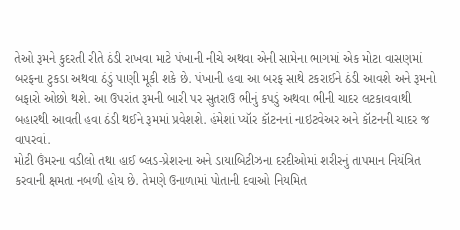તેઓ રૂમને કુદરતી રીતે ઠંડી રાખવા માટે પંખાની નીચે અથવા એની સામેના ભાગમાં એક મોટા વાસણમાં બરફના ટુકડા અથવા ઠંડું પાણી મૂકી શકે છે. પંખાની હવા આ બરફ સાથે ટકરાઈને ઠંડી આવશે અને રૂમનો બફારો ઓછો થશે. આ ઉપરાંત રૂમની બારી પર સુતરાઉ ભીનું કપડું અથવા ભીની ચાદર લટકાવવાથી બહારથી આવતી હવા ઠંડી થઈને રૂમમાં પ્રવેશશે. હંમેશાં પ્યૉર કૉટનનાં નાઇટવેઅર અને કૉટનની ચાદર જ વાપરવાં.
મોટી ઉંમરના વડીલો તથા હાઈ બ્લડ-પ્રેશરના અને ડાયાબિટીઝના દરદીઓમાં શરીરનું તાપમાન નિયંત્રિત કરવાની ક્ષમતા નબળી હોય છે. તેમણે ઉનાળામાં પોતાની દવાઓ નિયમિત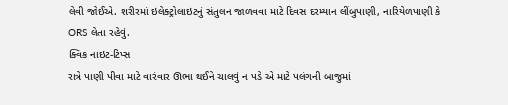લેવી જોઈએ. શરીરમાં ઇલેક્ટ્રોલાઇટનું સંતુલન જાળવવા માટે દિવસ દરમ્યાન લીંબુપાણી, નારિયેળપાણી કે ORS લેતા રહેવું.
ક્વિક નાઇટ-ટિપ્સ
રાત્રે પાણી પીવા માટે વારંવાર ઊભા થઈને ચાલવું ન પડે એ માટે પલંગની બાજુમાં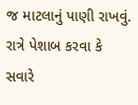જ માટલાનું પાણી રાખવું.
રાત્રે પેશાબ કરવા કે સવારે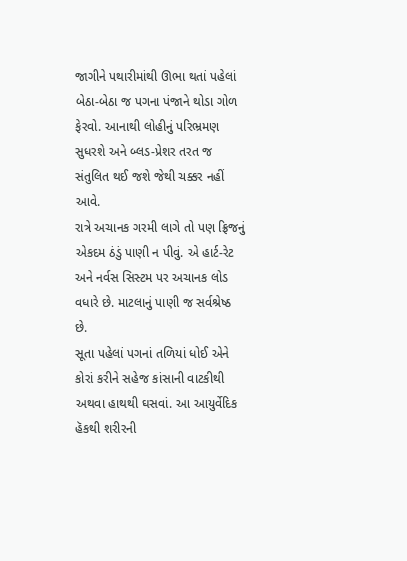જાગીને પથારીમાંથી ઊભા થતાં પહેલાં બેઠા-બેઠા જ પગના પંજાને થોડા ગોળ ફેરવો. આનાથી લોહીનું પરિભ્રમણ સુધરશે અને બ્લડ-પ્રેશર તરત જ સંતુલિત થઈ જશે જેથી ચક્કર નહીં આવે.
રાત્રે અચાનક ગરમી લાગે તો પણ ફ્રિજનું એકદમ ઠંડું પાણી ન પીવું. એ હાર્ટ-રેટ અને નર્વસ સિસ્ટમ પર અચાનક લોડ વધારે છે. માટલાનું પાણી જ સર્વશ્રેષ્ઠ છે.
સૂતા પહેલાં પગનાં તળિયાં ધોઈ એને કોરાં કરીને સહેજ કાંસાની વાટકીથી અથવા હાથથી ઘસવાં. આ આયુર્વેદિક હૅકથી શરીરની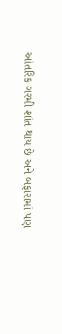આંતરિક ગરમી શાંત થાય છે અને બફારામાં પણ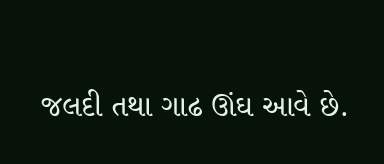જલદી તથા ગાઢ ઊંઘ આવે છે.